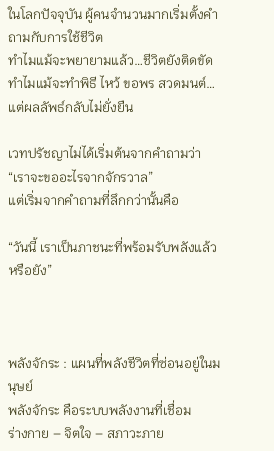ในโลกปัจจุบัน ผู้คนจำนวนมากเริ่มตั้งคำถามกับการใช้ชีวิต
ทำไมแม้จะพยายามแล้ว…ชีวิตยังติดขัด
ทำไมแม้จะทำพิธี ไหว้ ขอพร สวดมนต์…แต่ผลลัพธ์กลับไม่ยั่งยืน

เวทปรัชญาไม่ได้เริ่มต้นจากคำถามว่า
“เราจะขออะไรจากจักรวาล”
แต่เริ่มจากคำถามที่ลึกกว่านั้นคือ

“วันนี้ เราเป็นภาชนะที่พร้อมรับพลังแล้วหรือยัง”



พลังจักระ : แผนที่พลังชีวิตที่ซ่อนอยู่ในมนุษย์
พลังจักระ คือระบบพลังงานที่เชื่อม
ร่างกาย – จิตใจ – สภาวะภาย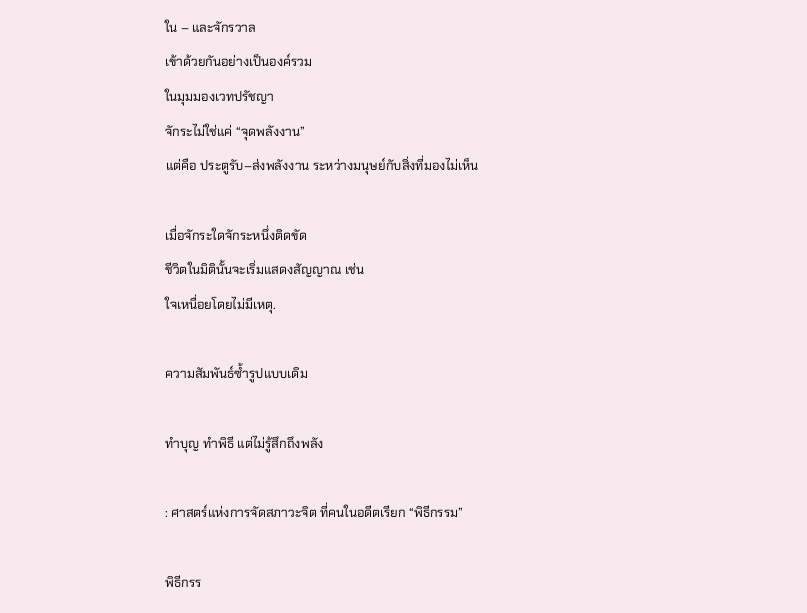ใน – และจักรวาล
เข้าด้วยกันอย่างเป็นองค์รวม
ในมุมมองเวทปรัชญา
จักระไม่ใช่แค่ “จุดพลังงาน”
แต่คือ ประตูรับ–ส่งพลังงาน ระหว่างมนุษย์กับสิ่งที่มองไม่เห็น

เมื่อจักระใดจักระหนึ่งติดขัด
ชีวิตในมิตินั้นจะเริ่มแสดงสัญญาณ เช่น
ใจเหนื่อยโดยไม่มีเหตุ.

ความสัมพันธ์ซ้ำรูปแบบเดิม

ทำบุญ ทำพิธี แต่ไม่รู้สึกถึงพลัง

: ศาสตร์แห่งการจัดสภาวะจิต ที่คนในอดีตเรียก “พิธีกรรม”

พิธีกรร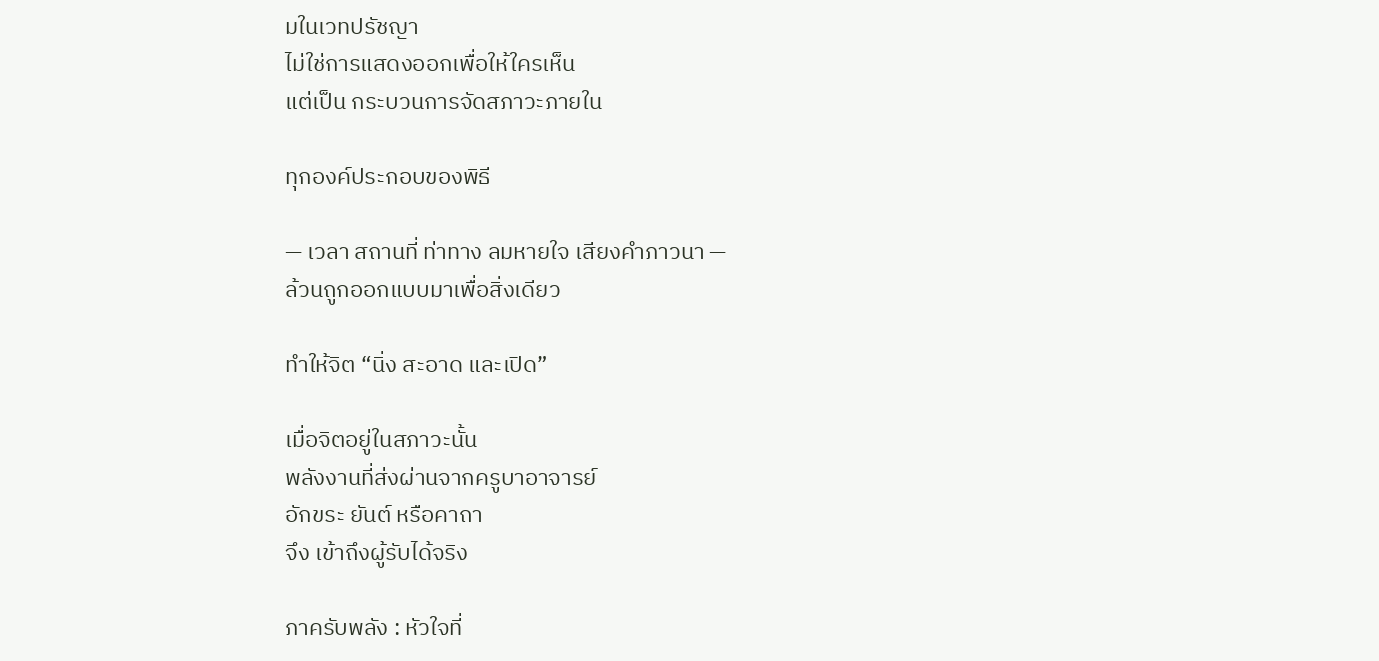มในเวทปรัชญา
ไม่ใช่การแสดงออกเพื่อให้ใครเห็น
แต่เป็น กระบวนการจัดสภาวะภายใน

ทุกองค์ประกอบของพิธี

— เวลา สถานที่ ท่าทาง ลมหายใจ เสียงคำภาวนา —
ล้วนถูกออกแบบมาเพื่อสิ่งเดียว

ทำให้จิต “นิ่ง สะอาด และเปิด”

เมื่อจิตอยู่ในสภาวะนั้น
พลังงานที่ส่งผ่านจากครูบาอาจารย์
อักขระ ยันต์ หรือคาถา
จึง เข้าถึงผู้รับได้จริง

ภาครับพลัง : หัวใจที่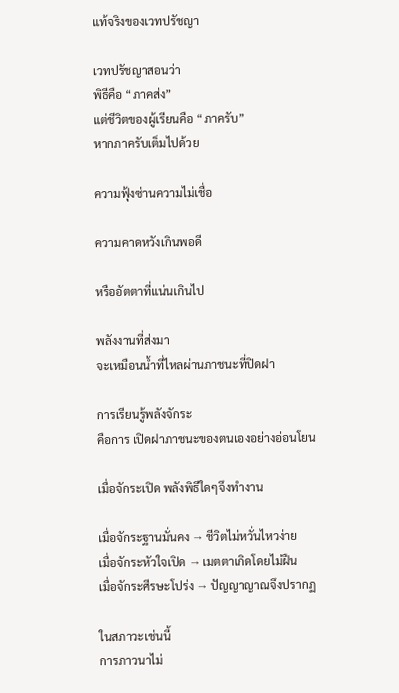แท้จริงของเวทปรัชญา

เวทปรัชญาสอนว่า
พิธีคือ “ภาคส่ง”
แต่ชีวิตของผู้เรียนคือ “ภาครับ”
หากภาครับเต็มไปด้วย

ความฟุ้งซ่านความไม่เชื่อ

ความคาดหวังเกินพอดี

หรืออัตตาที่แน่นเกินไป

พลังงานที่ส่งมา
จะเหมือนน้ำที่ไหลผ่านภาชนะที่ปิดฝา

การเรียนรู้พลังจักระ
คือการ เปิดฝาภาชนะของตนเองอย่างอ่อนโยน

เมื่อจักระเปิด พลังพิธีใดๆจึงทำงาน

เมื่อจักระฐานมั่นคง → ชีวิตไม่หวั่นไหวง่าย
เมื่อจักระหัวใจเปิด → เมตตาเกิดโดยไม่ฝืน
เมื่อจักระศีรษะโปร่ง → ปัญญาญาณจึงปรากฏ

ในสภาวะเช่นนี้
การภาวนาไม่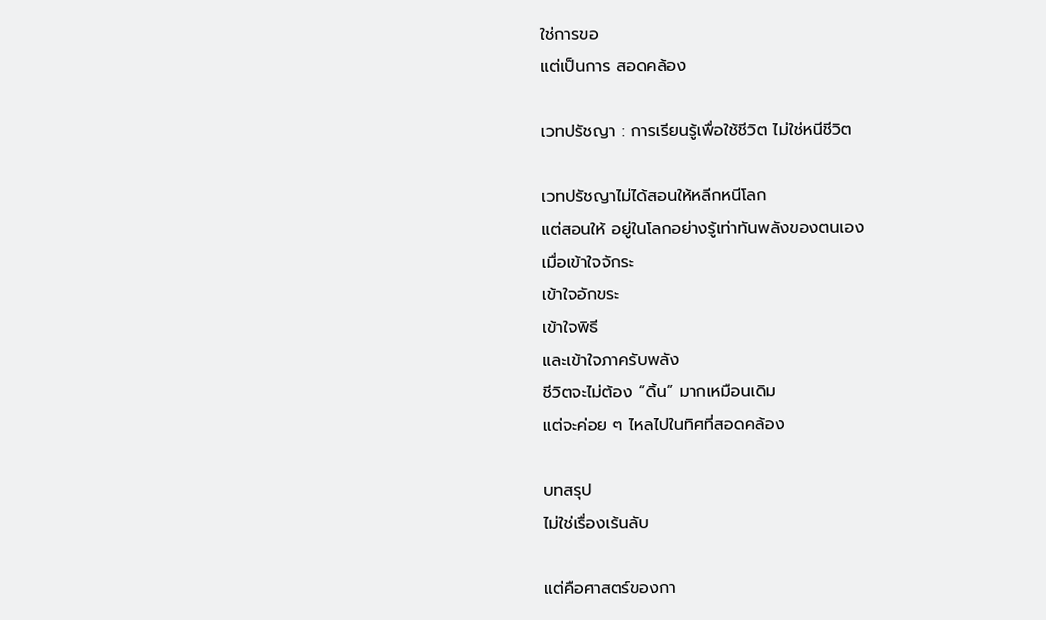ใช่การขอ
แต่เป็นการ สอดคล้อง

เวทปรัชญา : การเรียนรู้เพื่อใช้ชีวิต ไม่ใช่หนีชีวิต

เวทปรัชญาไม่ได้สอนให้หลีกหนีโลก
แต่สอนให้ อยู่ในโลกอย่างรู้เท่าทันพลังของตนเอง
เมื่อเข้าใจจักระ
เข้าใจอักขระ
เข้าใจพิธี
และเข้าใจภาครับพลัง
ชีวิตจะไม่ต้อง “ดิ้น” มากเหมือนเดิม
แต่จะค่อย ๆ ไหลไปในทิศที่สอดคล้อง

บทสรุป
ไม่ใช่เรื่องเร้นลับ

แต่คือศาสตร์ของกา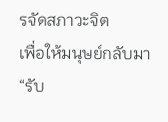รจัดสภาวะจิต
เพื่อให้มนุษย์กลับมา “รับ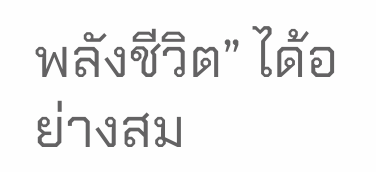พลังชีวิต” ได้อย่างสม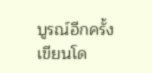บูรณ์อีกครั้ง
เขียนโด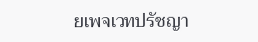ยเพจเวทปรัชญา